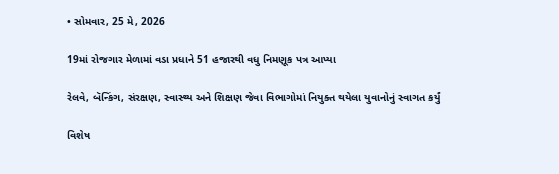• સોમવાર, 25 મે, 2026

19માં રોજગાર મેળામાં વડા પ્રધાને 51 હજારથી વધુ નિમણૂક પત્ર આપ્યા

રેલવે, બૅન્કિંગ, સંરક્ષણ, સ્વાસ્થ્ય અને શિક્ષણ જેવા વિભાગોમાં નિયુક્ત થયેલા યુવાનોનું સ્વાગત કર્યું

વિશેષ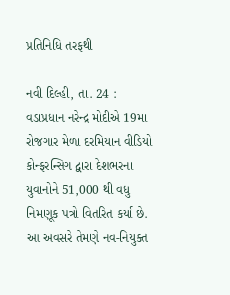પ્રતિનિધિ તરફથી

નવી દિલ્હી, તા. 24 : વડાપ્રધાન નરેન્દ્ર મોદીએ 19મા રોજગાર મેળા દરમિયાન વીડિયો કોન્ફરન્સિગ દ્વારા દેશભરના યુવાનોને 51,000 થી વધુ નિમણૂક પત્રો વિતરિત કર્યા છે. આ અવસરે તેમણે નવ-નિયુક્ત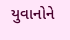યુવાનોને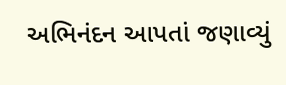અભિનંદન આપતાં જણાવ્યું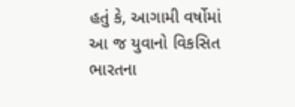હતું કે, આગામી વર્ષોમાં આ જ યુવાનો વિકસિત ભારતના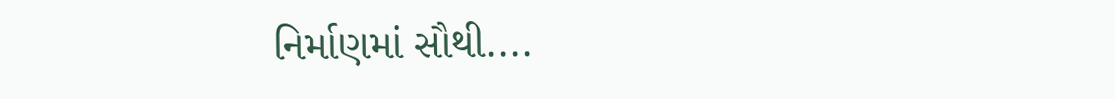નિર્માણમાં સૌથી....